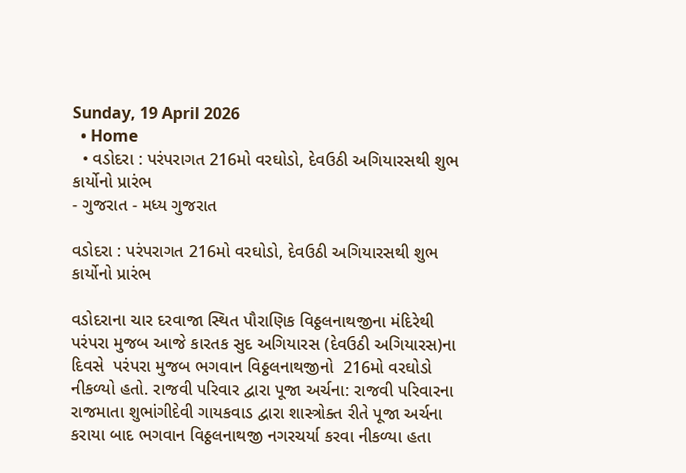Sunday, 19 April 2026
  • Home
  • વડોદરા : પરંપરાગત 216મો વરઘોડો, દેવઉઠી અગિયારસથી શુભ કાર્યોનો પ્રારંભ
- ગુજરાત - મધ્ય ગુજરાત

વડોદરા : પરંપરાગત 216મો વરઘોડો, દેવઉઠી અગિયારસથી શુભ કાર્યોનો પ્રારંભ

વડોદરાના ચાર દરવાજા સ્થિત પૌરાણિક વિઠ્ઠલનાથજીના મંદિરેથી પરંપરા મુજબ આજે કારતક સુદ અગિયારસ (દેવઉઠી અગિયારસ)ના દિવસે  પરંપરા મુજબ ભગવાન વિઠ્ઠલનાથજીનો  216મો વરઘોડો નીકળ્યો હતો. રાજવી પરિવાર દ્વારા પૂજા અર્ચના: રાજવી પરિવારના રાજમાતા શુભાંગીદેવી ગાયકવાડ દ્વારા શાસ્ત્રોક્ત રીતે પૂજા અર્ચના કરાયા બાદ ભગવાન વિઠ્ઠલનાથજી નગરચર્યા કરવા નીકળ્યા હતા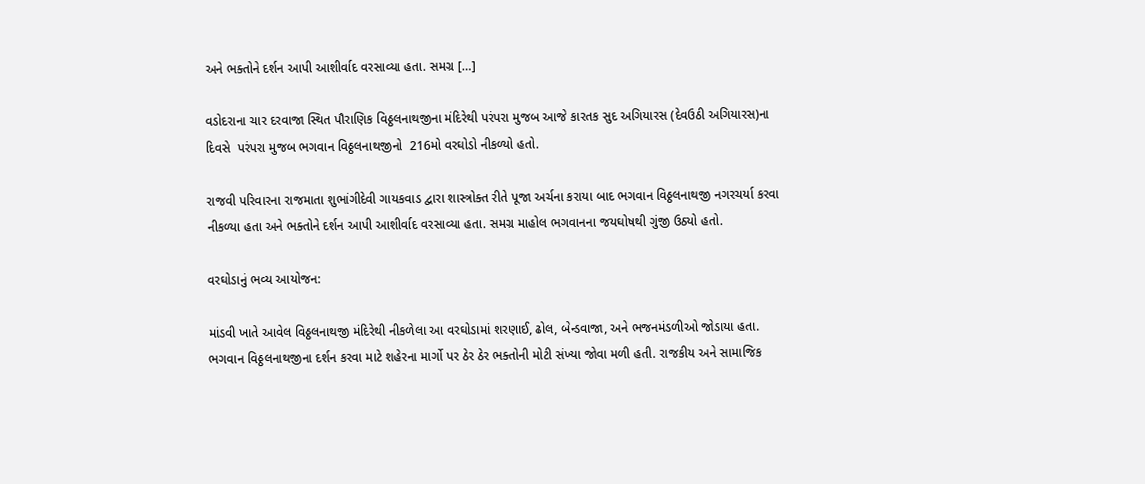અને ભક્તોને દર્શન આપી આશીર્વાદ વરસાવ્યા હતા. સમગ્ર […]

વડોદરાના ચાર દરવાજા સ્થિત પૌરાણિક વિઠ્ઠલનાથજીના મંદિરેથી પરંપરા મુજબ આજે કારતક સુદ અગિયારસ (દેવઉઠી અગિયારસ)ના દિવસે  પરંપરા મુજબ ભગવાન વિઠ્ઠલનાથજીનો  216મો વરઘોડો નીકળ્યો હતો.

રાજવી પરિવારના રાજમાતા શુભાંગીદેવી ગાયકવાડ દ્વારા શાસ્ત્રોક્ત રીતે પૂજા અર્ચના કરાયા બાદ ભગવાન વિઠ્ઠલનાથજી નગરચર્યા કરવા નીકળ્યા હતા અને ભક્તોને દર્શન આપી આશીર્વાદ વરસાવ્યા હતા. સમગ્ર માહોલ ભગવાનના જયઘોષથી ગુંજી ઉઠ્યો હતો.

વરઘોડાનું ભવ્ય આયોજન:

માંડવી ખાતે આવેલ વિઠ્ઠલનાથજી મંદિરેથી નીકળેલા આ વરઘોડામાં શરણાઈ, ઢોલ, બેન્ડવાજા, અને ભજનમંડળીઓ જોડાયા હતા. ભગવાન વિઠ્ઠલનાથજીના દર્શન કરવા માટે શહેરના માર્ગો પર ઠેર ઠેર ભક્તોની મોટી સંખ્યા જોવા મળી હતી. રાજકીય અને સામાજિક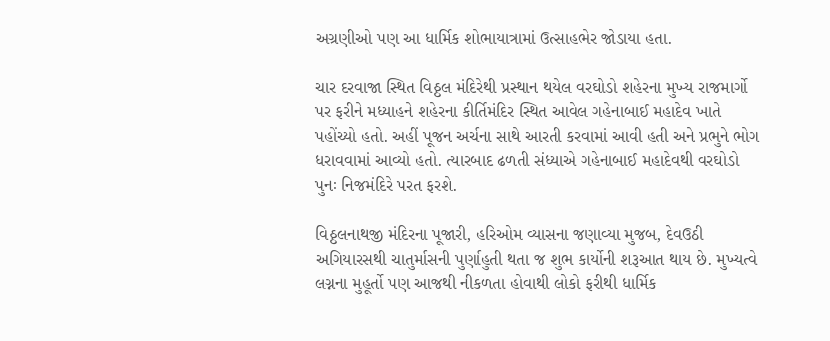અગ્રણીઓ પણ આ ધાર્મિક શોભાયાત્રામાં ઉત્સાહભેર જોડાયા હતા.

ચાર દરવાજા સ્થિત વિઠ્ઠલ મંદિરેથી પ્રસ્થાન થયેલ વરઘોડો શહેરના મુખ્ય રાજમાર્ગો પર ફરીને મધ્યાહને શહેરના કીર્તિમંદિર સ્થિત આવેલ ગહેનાબાઈ મહાદેવ ખાતે પહોંચ્યો હતો. અહીં પૂજન અર્ચના સાથે આરતી કરવામાં આવી હતી અને પ્રભુને ભોગ ધરાવવામાં આવ્યો હતો. ત્યારબાદ ઢળતી સંધ્યાએ ગહેનાબાઈ મહાદેવથી વરઘોડો પુનઃ નિજમંદિરે પરત ફરશે.

વિઠ્ઠલનાથજી મંદિરના પૂજારી, હરિઓમ વ્યાસના જણાવ્યા મુજબ, દેવઉઠી અગિયારસથી ચાતુર્માસની પુર્ણાહુતી થતા જ શુભ કાર્યોની શરૂઆત થાય છે. મુખ્યત્વે લગ્નના મુહૂર્તો પણ આજથી નીકળતા હોવાથી લોકો ફરીથી ધાર્મિક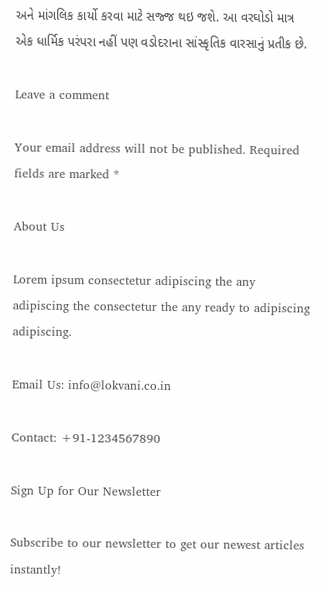અને માંગલિક કાર્યો કરવા માટે સજ્જ થઇ જશે. આ વરઘોડો માત્ર એક ધાર્મિક પરંપરા નહીં પણ વડોદરાના સાંસ્કૃતિક વારસાનું પ્રતીક છે.

Leave a comment

Your email address will not be published. Required fields are marked *

About Us

Lorem ipsum consectetur adipiscing the any adipiscing the consectetur the any ready to adipiscing adipiscing.

Email Us: info@lokvani.co.in

Contact: +91-1234567890

Sign Up for Our Newsletter

Subscribe to our newsletter to get our newest articles instantly!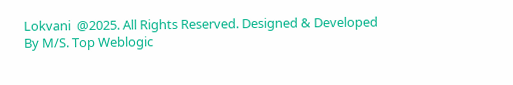Lokvani  @2025. All Rights Reserved. Designed & Developed By M/S. Top Weblogic